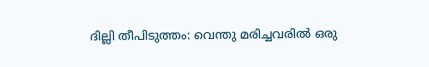ദില്ലി തീപിടുത്തം: വെന്തു മരിച്ചവരില്‍ ഒരു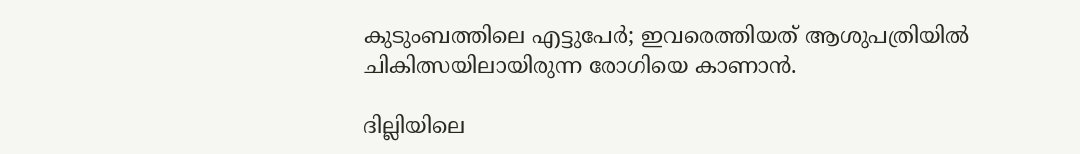കുടുംബത്തിലെ എട്ടുപേര്‍; ഇവരെത്തിയത് ആശുപത്രിയില്‍ ചികിത്സയിലായിരുന്ന രോഗിയെ കാണാൻ.

ദില്ലിയിലെ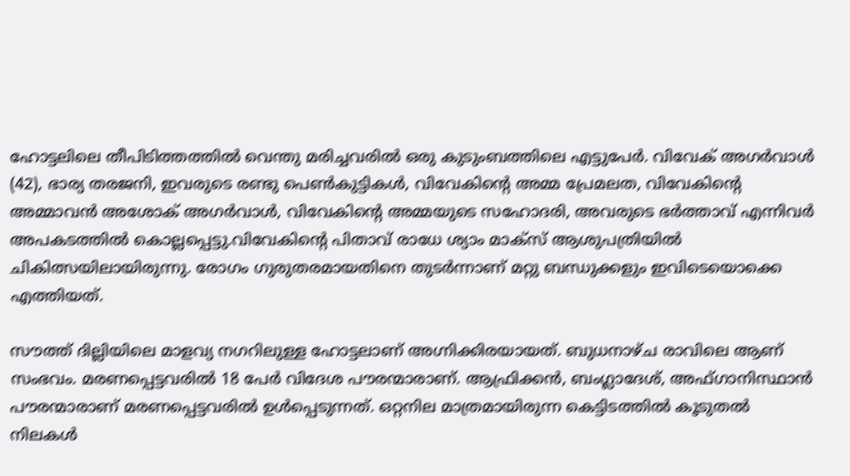ഹോട്ടലിലെ തീപിടിത്തത്തില്‍ വെന്തു മരിച്ചവരില്‍ ഒരു കുടുംബത്തിലെ എട്ടുപേർ. വിവേക് അഗർവാള്‍ (42), ഭാര്യ തരജനി, ഇവരുടെ രണ്ടു പെണ്‍കുട്ടികള്‍, വിവേകിന്റെ അമ്മ പ്രേമലത, വിവേകിന്റെ അമ്മാവൻ അശോക് അഗർവാള്‍, വിവേകിന്റെ അമ്മയുടെ സഹോദരി, അവരുടെ ഭർത്താവ് എന്നിവർ അപകടത്തില്‍ കൊല്ലപ്പെട്ടു.വിവേകിന്റെ പിതാവ് രാധേ ശ്യാം മാക്സ് ആശുപത്രിയില്‍ ചികിത്സയിലായിരുന്നു. രോഗം ഗുരുതരമായതിനെ തുടർന്നാണ് മറ്റു ബന്ധുക്കളും ഇവിടെയൊക്കെ എത്തിയത്.

സൗത്ത് ദില്ലിയിലെ മാളവ്യ നഗറിലുള്ള ഹോട്ടലാണ് അഗ്നിക്കിരയായത്. ബുധനാഴ്ച രാവിലെ ആണ് സംഭവം. മരണപ്പെട്ടവരില്‍ 18 പേർ വിദേശ പൗരന്മാരാണ്. ആഫ്രിക്കൻ, ബംഗ്ലാദേശ്, അഫ്ഗാനിസ്ഥാൻ പൗരന്മാരാണ് മരണപ്പെട്ടവരില്‍ ഉള്‍പ്പെടുന്നത്. ഒറ്റനില മാത്രമായിരുന്ന കെട്ടിടത്തില്‍ കൂടുതല്‍ നിലകള്‍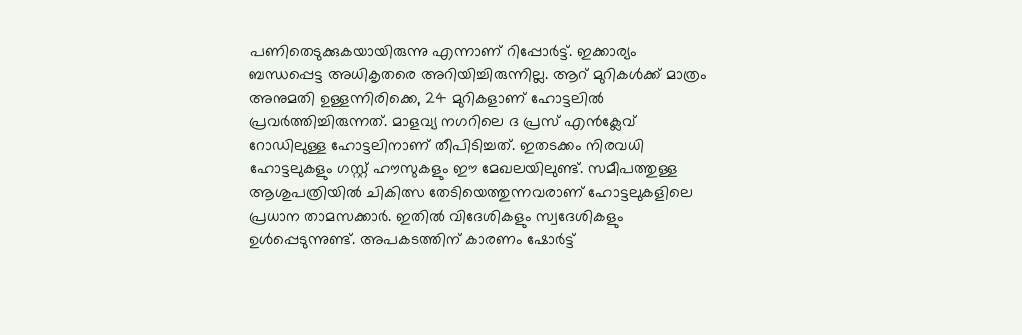പണിതെടുക്കുകയായിരുന്നു എന്നാണ് റിപ്പോർട്ട്. ഇക്കാര്യം ബന്ധപ്പെട്ട അധികൃതരെ അറിയിച്ചിരുന്നില്ല. ആറ് മുറികള്‍ക്ക് മാത്രം അനുമതി ഉള്ളന്നിരിക്കെ, 24 മുറികളാണ് ഹോട്ടലില്‍ പ്രവർത്തിച്ചിരുന്നത്. മാളവ്യ നഗറിലെ ദ പ്രസ് എൻക്ലേവ് റോഡിലുള്ള ഹോട്ടലിനാണ് തീപിടിച്ചത്. ഇതടക്കം നിരവധി ഹോട്ടലുകളും ഗസ്റ്റ് ഹൗസുകളും ഈ മേഖലയിലുണ്ട്. സമീപത്തുള്ള ആശുപത്രിയില്‍ ചികിത്സ തേടിയെത്തുന്നവരാണ് ഹോട്ടലുകളിലെ പ്രധാന താമസക്കാർ. ഇതില്‍ വിദേശികളും സ്വദേശികളും ഉള്‍പ്പെടുന്നുണ്ട്. അപകടത്തിന് കാരണം ഷോർട്ട്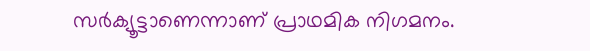സർക്യൂട്ടാണെന്നാണ് പ്രാഥമിക നിഗമനം.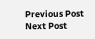Previous Post Next Post